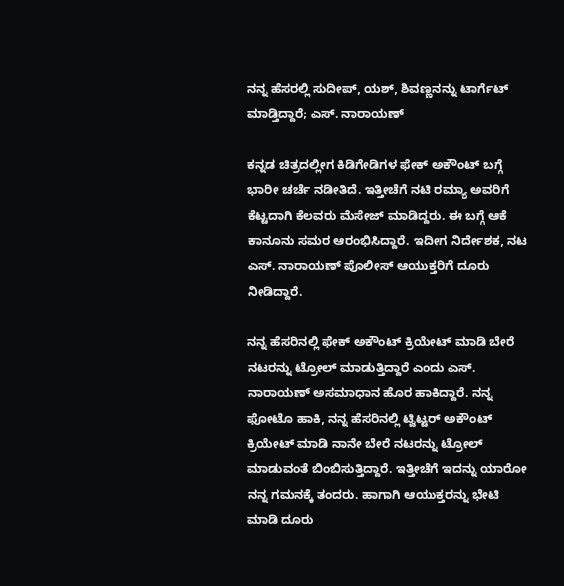ನನ್ನ ಹೆಸರಲ್ಲಿ ಸುದೀಪ್, ಯಶ್, ಶಿವಣ್ಣನನ್ನು ಟಾರ್ಗೆಟ್ ಮಾಡ್ತಿದ್ದಾರೆ; ಎಸ್. ನಾರಾಯಣ್

ಕನ್ನಡ ಚಿತ್ರದಲ್ಲೀಗ ಕಿಡಿಗೇಡಿಗಳ ಫೇಕ್ ಅಕೌಂಟ್ ಬಗ್ಗೆ ಭಾರೀ ಚರ್ಚೆ ನಡೀತಿದೆ. ಇತ್ತೀಚೆಗೆ ನಟಿ ರಮ್ಯಾ ಅವರಿಗೆ ಕೆಟ್ಟದಾಗಿ ಕೆಲವರು ಮೆಸೇಜ್ ಮಾಡಿದ್ದರು. ಈ ಬಗ್ಗೆ ಆಕೆ ಕಾನೂನು ಸಮರ ಆರಂಭಿಸಿದ್ದಾರೆ. ಇದೀಗ ನಿರ್ದೇಶಕ, ನಟ ಎಸ್. ನಾರಾಯಣ್ ಪೊಲೀಸ್ ಆಯುಕ್ತರಿಗೆ ದೂರು ನೀಡಿದ್ದಾರೆ.

ನನ್ನ ಹೆಸರಿನಲ್ಲಿ ಫೇಕ್ ಅಕೌಂಟ್ ಕ್ರಿಯೇಟ್ ಮಾಡಿ ಬೇರೆ ನಟರನ್ನು ಟ್ರೋಲ್ ಮಾಡುತ್ತಿದ್ದಾರೆ ಎಂದು ಎಸ್. ನಾರಾಯಣ್ ಅಸಮಾಧಾನ ಹೊರ ಹಾಕಿದ್ದಾರೆ. ನನ್ನ ಫೋಟೊ ಹಾಕಿ, ನನ್ನ ಹೆಸರಿನಲ್ಲಿ ಟ್ವಿಟ್ಟರ್ ಅಕೌಂಟ್ ಕ್ರಿಯೇಟ್ ಮಾಡಿ ನಾನೇ ಬೇರೆ ನಟರನ್ನು ಟ್ರೋಲ್ ಮಾಡುವಂತೆ ಬಿಂಬಿಸುತ್ತಿದ್ದಾರೆ. ಇತ್ತೀಚೆಗೆ ಇದನ್ನು ಯಾರೋ ನನ್ನ ಗಮನಕ್ಕೆ ತಂದರು. ಹಾಗಾಗಿ ಆಯುಕ್ತರನ್ನು ಭೇಟಿ ಮಾಡಿ ದೂರು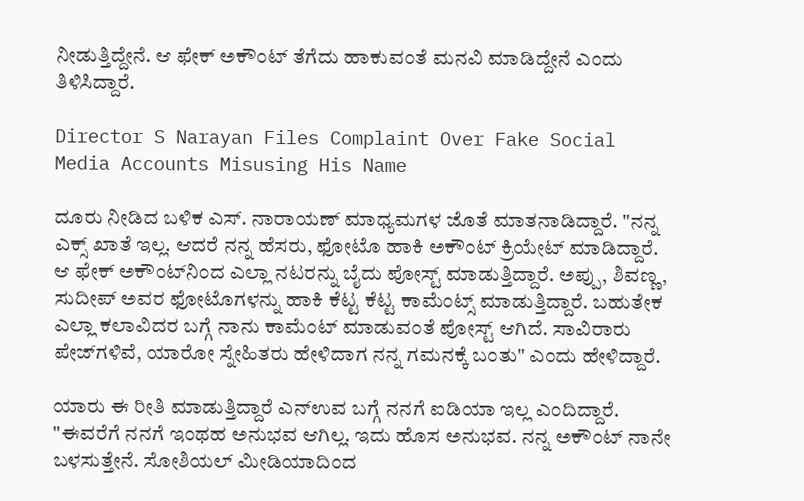ನೀಡುತ್ತಿದ್ದೇನೆ. ಆ ಫೇಕ್ ಅಕೌಂಟ್ ತೆಗೆದು ಹಾಕುವಂತೆ ಮನವಿ ಮಾಡಿದ್ದೇನೆ ಎಂದು ತಿಳಿಸಿದ್ದಾರೆ.

Director S Narayan Files Complaint Over Fake Social Media Accounts Misusing His Name

ದೂರು ನೀಡಿದ ಬಳಿಕ ಎಸ್. ನಾರಾಯಣ್ ಮಾಧ್ಯಮಗಳ ಜೊತೆ ಮಾತನಾಡಿದ್ದಾರೆ. "ನನ್ನ ಎಕ್ಸ್ ಖಾತೆ ಇಲ್ಲ. ಆದರೆ ನನ್ನ ಹೆಸರು, ಫೋಟೊ ಹಾಕಿ ಅಕೌಂಟ್ ಕ್ರಿಯೇಟ್ ಮಾಡಿದ್ದಾರೆ. ಆ ಫೇಕ್ ಅಕೌಂಟ್‌ನಿಂದ ಎಲ್ಲಾ ನಟರನ್ನು ಬೈದು ಪೋಸ್ಟ್ ಮಾಡುತ್ತಿದ್ದಾರೆ. ಅಪ್ಪು, ಶಿವಣ್ಣ, ಸುದೀಪ್ ಅವರ ಫೋಟೊಗಳನ್ನು ಹಾಕಿ ಕೆಟ್ಟ ಕೆಟ್ಟ ಕಾಮೆಂಟ್ಸ್ ಮಾಡುತ್ತಿದ್ದಾರೆ. ಬಹುತೇಕ ಎಲ್ಲಾ ಕಲಾವಿದರ ಬಗ್ಗೆ ನಾನು ಕಾಮೆಂಟ್ ಮಾಡುವಂತೆ ಪೋಸ್ಟ್ ಆಗಿದೆ. ಸಾವಿರಾರು ಪೇಜ್‌ಗಳಿವೆ, ಯಾರೋ ಸ್ನೇಹಿತರು ಹೇಳಿದಾಗ ನನ್ನ ಗಮನಕ್ಕೆ ಬಂತು" ಎಂದು ಹೇಳಿದ್ದಾರೆ.

ಯಾರು ಈ ರೀತಿ ಮಾಡುತ್ತಿದ್ದಾರೆ ಎನ್ಉವ ಬಗ್ಗೆ ನನಗೆ ಐಡಿಯಾ ಇಲ್ಲ ಎಂದಿದ್ದಾರೆ. "ಈವರೆಗೆ ನನಗೆ ಇಂಥಹ ಅನುಭವ ಆಗಿಲ್ಲ. ಇದು ಹೊಸ ಅನುಭವ. ನನ್ನ ಅಕೌಂಟ್‌ ನಾನೇ ಬಳಸುತ್ತೇನೆ. ಸೋಶಿಯಲ್ ಮೀಡಿಯಾದಿಂದ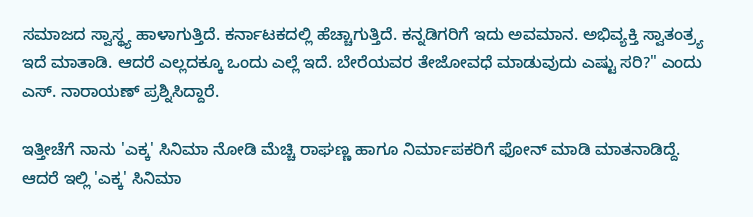ಸಮಾಜದ ಸ್ವಾಸ್ಥ್ಯ ಹಾಳಾಗುತ್ತಿದೆ. ಕರ್ನಾಟಕದಲ್ಲಿ ಹೆಚ್ಚಾಗುತ್ತಿದೆ. ಕನ್ನಡಿಗರಿಗೆ ಇದು ಅವಮಾನ. ಅಭಿವ್ಯಕ್ತಿ ಸ್ವಾತಂತ್ರ್ಯ ಇದೆ ಮಾತಾಡಿ. ಆದರೆ ಎಲ್ಲದಕ್ಕೂ ಒಂದು ಎಲ್ಲೆ ಇದೆ. ಬೇರೆಯವರ ತೇಜೋವಧೆ ಮಾಡುವುದು ಎಷ್ಟು ಸರಿ?" ಎಂದು ಎಸ್‌. ನಾರಾಯಣ್ ಪ್ರಶ್ನಿಸಿದ್ದಾರೆ.

ಇತ್ತೀಚೆಗೆ ನಾನು 'ಎಕ್ಕ' ಸಿನಿಮಾ ನೋಡಿ ಮೆಚ್ಚಿ ರಾಘಣ್ಣ ಹಾಗೂ ನಿರ್ಮಾಪಕರಿಗೆ ಫೋನ್ ಮಾಡಿ ಮಾತನಾಡಿದ್ದೆ. ಆದರೆ ಇಲ್ಲಿ 'ಎಕ್ಕ' ಸಿನಿಮಾ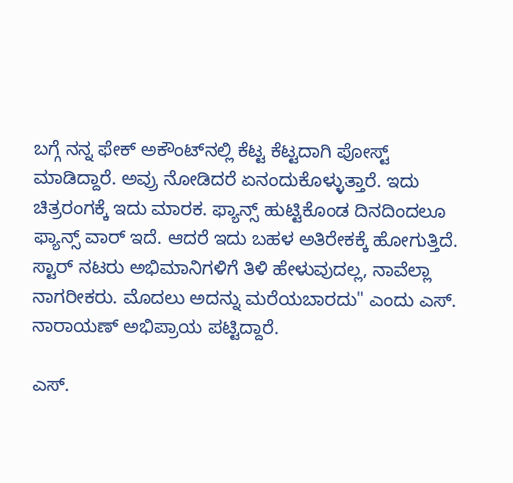ಬಗ್ಗೆ ನನ್ನ ಫೇಕ್ ಅಕೌಂಟ್‌ನಲ್ಲಿ ಕೆಟ್ಟ ಕೆಟ್ಟದಾಗಿ ಪೋಸ್ಟ್ ಮಾಡಿದ್ದಾರೆ. ಅವ್ರು ನೋಡಿದರೆ ಏನಂದುಕೊಳ್ಳುತ್ತಾರೆ. ಇದು ಚಿತ್ರರಂಗಕ್ಕೆ ಇದು ಮಾರಕ. ಫ್ಯಾನ್ಸ್ ಹುಟ್ಟಿಕೊಂಡ ದಿನದಿಂದಲೂ ಫ್ಯಾನ್ಸ್ ವಾರ್ ಇದೆ. ಆದರೆ ಇದು ಬಹಳ ಅತಿರೇಕಕ್ಕೆ ಹೋಗುತ್ತಿದೆ. ಸ್ಟಾರ್ ನಟರು ಅಭಿಮಾನಿಗಳಿಗೆ ತಿಳಿ ಹೇಳುವುದಲ್ಲ, ನಾವೆಲ್ಲಾ ನಾಗರೀಕರು. ಮೊದಲು ಅದನ್ನು ಮರೆಯಬಾರದು" ಎಂದು ಎಸ್. ನಾರಾಯಣ್ ಅಭಿಪ್ರಾಯ ಪಟ್ಟಿದ್ದಾರೆ.

ಎಸ್.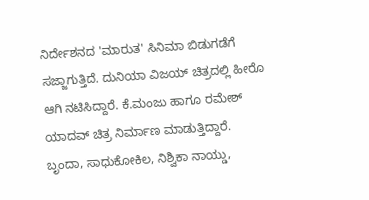ನಿರ್ದೇಶನದ 'ಮಾರುತ' ಸಿನಿಮಾ ಬಿಡುಗಡೆಗೆ ಸಜ್ಜಾಗುತ್ತಿದೆ. ದುನಿಯಾ ವಿಜಯ್ ಚಿತ್ರದಲ್ಲಿ ಹೀರೊ ಆಗಿ ನಟಿಸಿದ್ದಾರೆ. ಕೆ.ಮಂಜು ಹಾಗೂ ರಮೇಶ್ ಯಾದವ್ ಚಿತ್ರ ನಿರ್ಮಾಣ ಮಾಡುತ್ತಿದ್ದಾರೆ. ಬೃಂದಾ, ಸಾಧುಕೋಕಿಲ, ನಿಶ್ವಿಕಾ ನಾಯ್ಡು,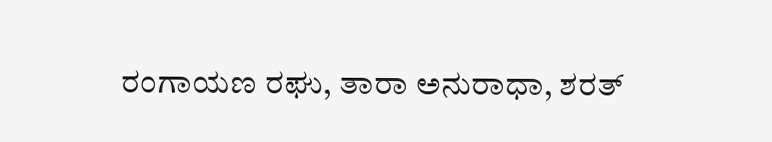ರಂಗಾಯಣ ರಘು, ತಾರಾ ಅನುರಾಧಾ, ಶರತ್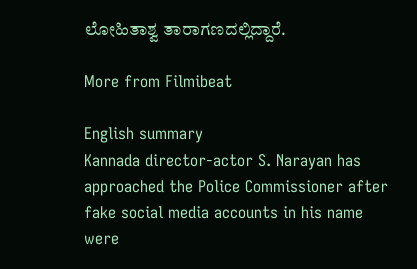ಲೋಹಿತಾಶ್ವ ತಾರಾಗಣದಲ್ಲಿದ್ದಾರೆ.

More from Filmibeat

English summary
Kannada director-actor S. Narayan has approached the Police Commissioner after fake social media accounts in his name were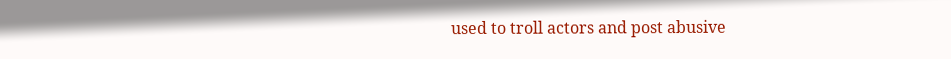used to troll actors and post abusive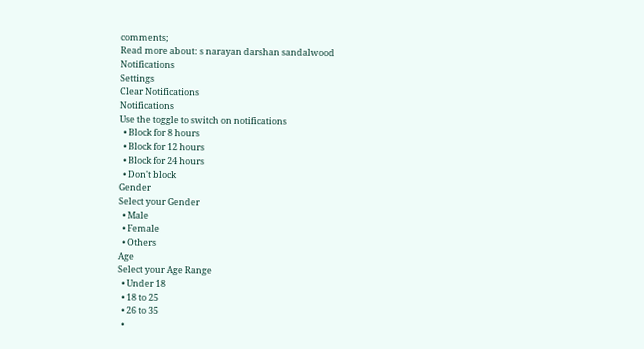comments;
Read more about: s narayan darshan sandalwood
Notifications
Settings
Clear Notifications
Notifications
Use the toggle to switch on notifications
  • Block for 8 hours
  • Block for 12 hours
  • Block for 24 hours
  • Don't block
Gender
Select your Gender
  • Male
  • Female
  • Others
Age
Select your Age Range
  • Under 18
  • 18 to 25
  • 26 to 35
  •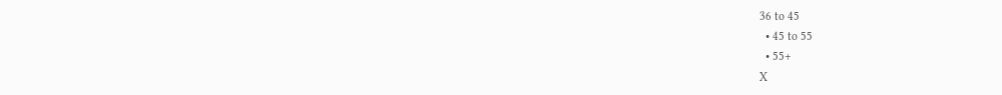36 to 45
  • 45 to 55
  • 55+
X